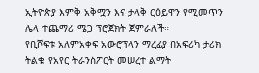ኢትዮጵያ እምቅ አቅሟን እና ታላቅ ርዕይዋን የሚመጥን ሌላ ተጨማሪ ሜጋ ፕሮጀክት ጀምራለች።
የቢሾፍቱ አለምአቀፍ አውሮፕላን ማረፊያ በአፍሪካ ታሪክ ትልቁ የአየር ትራንስፖርት መሠረተ ልማት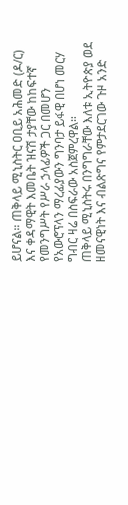ይሆናል። ጠቅላይ ሚኒስትር ዐቢይ አሕመድ (ዶ/ር) እና ቀዳማዊት እመቤት ዝናሽ ታያቸው ከከፍተኛ የመንግሥት የሥራ ኃላፊዎች ጋር በመሆን የአውሮፕላን ማረፊያውን ግንባታ ይፋዊ በሆነ መርሃ ግብር ዛሬ በስፍራው አስጀምረዋል።
ጠቅላይ ሚኒስትሩ በንግግራቸው እለቱ ኢትዮጵያ ወደ ዘመናዊነት እና ብልጽግና የምታደርገው ጉዞ አንድ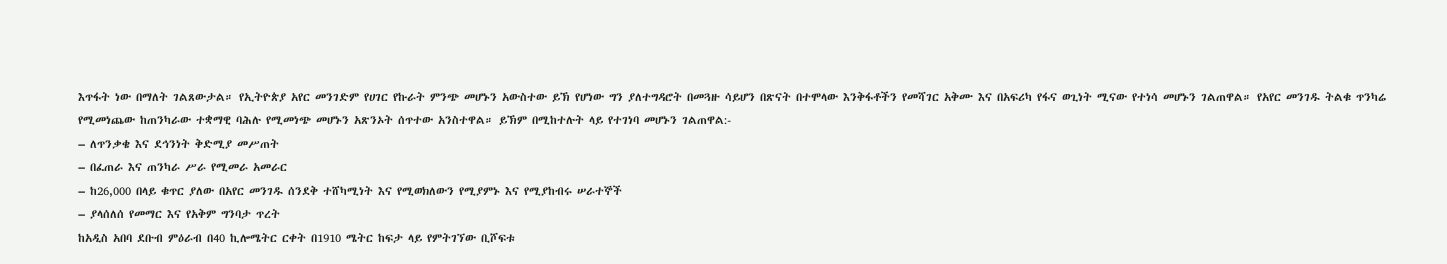እጥፋት ነው በማለት ገልጸውታል። የኢትዮጵያ አየር መንገድም የሀገር የኩራት ምንጭ መሆኑን አውስተው ይኽ የሆነው ግን ያለተግዳሮት በመጓዙ ሳይሆን በጽናት በተሞላው እንቅፋቶችን የመሻገር አቅሙ እና በአፍሪካ የፋና ወጊነት ሚናው የተነሳ መሆኑን ገልጠዋል። የአየር መንገዱ ትልቁ ጥንካሬ የሚመነጨው ከጠንካራው ተቋማዊ ባሕሉ የሚመነጭ መሆኑን አጽንኦት ሰጥተው አንስተዋል። ይኽም በሚከተሉት ላይ የተገነባ መሆኑን ገልጠዋል:-
– ለጥንቃቄ እና ደኅንነት ቅድሚያ መሥጠት
– በፈጠራ እና ጠንካራ ሥራ የሚመራ አመራር
– ከ26,000 በላይ ቁጥር ያለው በአየር መንገዱ ሰንደቅ ተሸካሚነት እና የሚወክለውን የሚያምኑ እና የሚያከብሩ ሠራተኞች
– ያላሰለሰ የመማር እና የአቅም ግንባታ ጥረት
ከአዲስ አበባ ደቡብ ምዕራብ በ40 ኪሎሜትር ርቀት በ1910 ሜትር ከፍታ ላይ የምትገኘው ቢሾፍቱ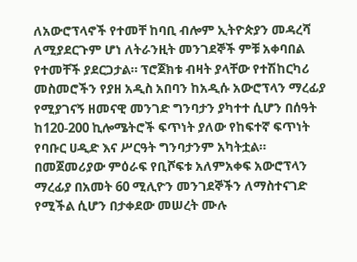ለአውሮፕላኖች የተመቸ ከባቢ ብሎም ኢትዮጵያን መዳረሻ ለሚያደርጉም ሆነ ለትራንዚት መንገደኞች ምቹ አቀባበል የተመቸች ያደርጋታል። ፕሮጀክቱ ብዛት ያላቸው የተሽከርካሪ መስመሮችን የያዘ አዲስ አበባን ከአዲሱ አውሮፕላን ማረፊያ የሚያገናኝ ዘመናዊ መንገድ ግንባታን ያካተተ ሲሆን በሰዓት ከ120-200 ኪሎሜትሮች ፍጥነት ያለው የከፍተኛ ፍጥነት የባቡር ሀዲድ እና ሥርዓት ግንባታንም አካትቷል።
በመጀመሪያው ምዕራፍ የቢሾፍቱ አለምአቀፍ አውሮፕላን ማረፊያ በአመት 60 ሚሊዮን መንገደኞችን ለማስተናገድ የሚችል ሲሆን በታቀደው መሠረት ሙሉ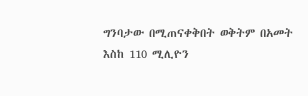ግንባታው በሚጠናቀቅበት ወቅትም በአመት እስከ 110 ሚሊዮን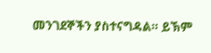መንገደኞችን ያስተናግዳል። ይኽም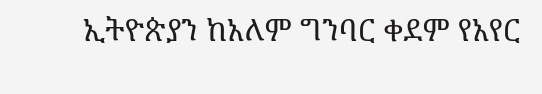ኢትዮጵያን ከአለም ግንባር ቀደም የአየር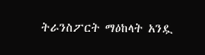ትራንስፖርት ማዕከላት አንዷ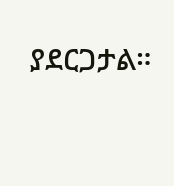ያደርጋታል።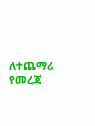ለተጨማሪ የመረጃ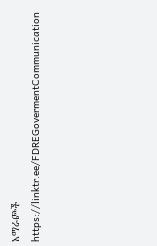አማራጮች
https://linktr.ee/FDREGovermentCommunication